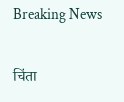Breaking News

चिंता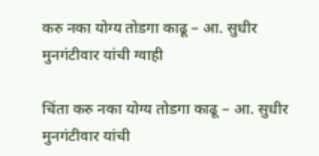करु नका योग्‍य तोडगा काढू – आ. सुधीर मुनगंटीवार यांची ग्‍वाही

चिंता करु नका योग्‍य तोडगा काढू – आ. सुधीर मुनगंटीवार यांची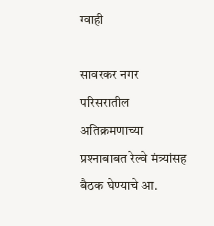ग्‍वाही

सावरकर नगर परिसरातील अतिक्रमणाच्‍या प्रश्‍नाबाबत रेल्‍वे मंत्र्यांसह बैठक घेण्‍याचे आ.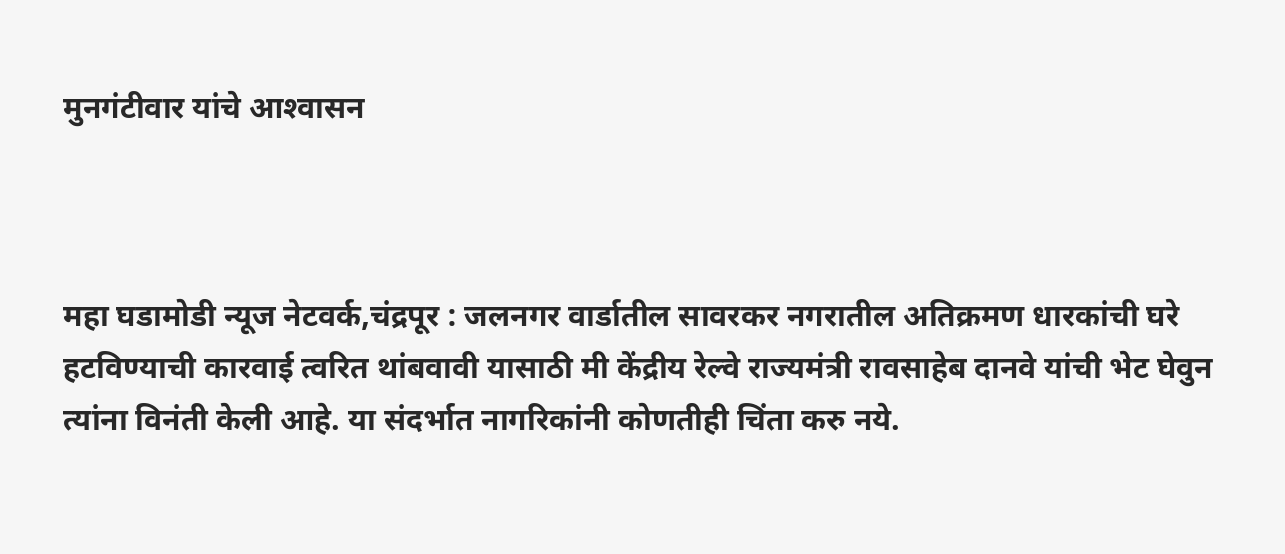मुनगंटीवार यांचे आश्‍वासन



महा घडामोडी न्यूज नेटवर्क,चंद्रपूर : जलनगर वार्डातील सावरकर नगरातील अतिक्रमण धारकांची घरे हटविण्‍याची कारवाई त्‍वरित थांबवावी यासाठी मी केंद्रीय रेल्‍वे राज्‍यमंत्री रावसाहेब दानवे यांची भेट घेवुन त्‍यांना वि‍नंती केली आहे. या संदर्भात नागरिकांनी कोणतीही चिंता करु नये.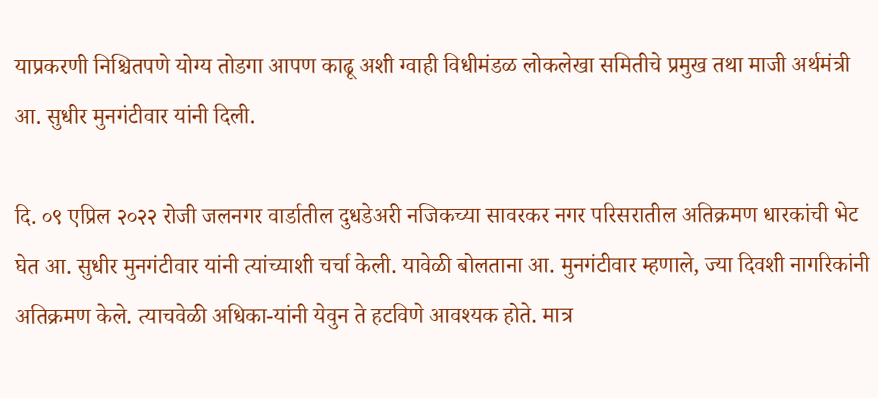याप्रकरणी निश्चितपणे योग्‍य तोडगा आपण काढू अशी ग्‍वाही विधीमंडळ लोकलेखा समितीचे प्रमुख तथा माजी अर्थमंत्री आ. सुधीर मुनगंटीवार यांनी दिली.

दि. ०९ एप्रिल २०२२ रोजी जलनगर वार्डातील दुधडेअरी नजिकच्‍या सावरकर नगर परिसरातील अतिक्रमण धारकांची भेट घेत आ. सुधीर मुनगंटीवार यांनी त्‍यांच्‍याशी चर्चा केली. यावेळी बोलताना आ. मुनगंटीवार म्‍हणाले, ज्‍या दिवशी नागरिकांनी अतिक्रमण केले. त्‍याचवेळी अधिका-यांनी येवुन ते हटविणे आवश्‍यक होते. मात्र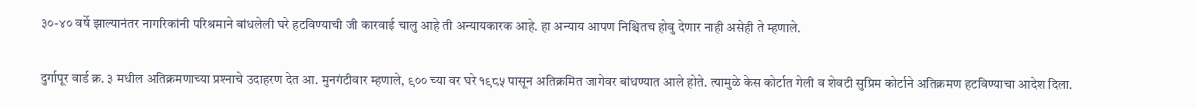३०-४० वर्षे झाल्‍यानंतर नागरिकांनी परिश्रमाने बांधलेली घरे हटविण्‍याची जी कारवाई चालु आहे ती अन्‍यायकारक आहे. हा अन्‍याय आपण निश्चितच होवु देणार नाही असेही ते म्‍हणाले.

दुर्गापूर वार्ड क्र. ३ मधील अतिक्रमणाच्‍या प्रश्‍नाचे उदाहरण देत आ. मुनगंटीवार म्‍हणाले, ९०० च्‍या वर घरे १९८५ पासून अतिक्रमित जागेवर बांधण्‍यात आले होते. त्‍यामुळे केस कोर्टात गेली व शेवटी सुप्रिम कोर्टाने अतिक्रमण हटविण्‍याचा आदेश दिला.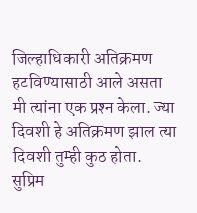जिल्‍हाधिकारी अतिक्रमण हटविण्‍यासाठी आले असता मी त्‍यांना एक प्रश्‍न केला. ज्‍या दिवशी हे अतिक्रमण झाल त्‍या दिवशी तुम्‍ही कुठ होता. सुप्रिम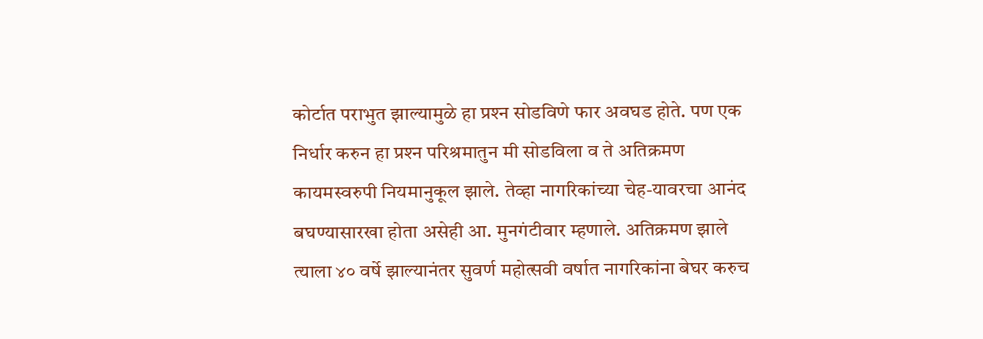कोर्टात पराभुत झाल्‍यामुळे हा प्रश्‍न सोडविणे फार अवघड होते. पण एक निर्धार करुन हा प्रश्‍न परिश्रमातुन मी सोडविला व ते अतिक्रमण कायमस्‍वरुपी नियमानुकूल झाले. तेव्‍हा नागरिकांच्‍या चेह-यावरचा आनंद बघण्‍यासारखा होता असेही आ. मुनगंटीवार म्‍हणाले. अतिक्रमण झाले त्‍याला ४० वर्षे झाल्‍यानंतर सुवर्ण महोत्‍सवी वर्षात नागरिकांना बेघर करुच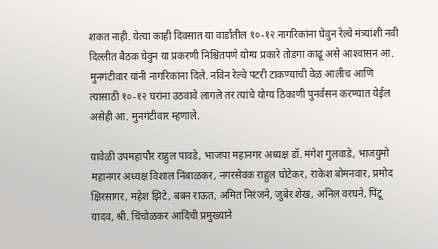शकत नाही. येत्‍या काही दिवसात या वार्डातील १०-१२ नागरिकांना घेवुन रेल्‍वे मंत्र्यांशी नवी दिल्‍लीत बैठक घेवुन या प्रकरणी निश्चितपणे योग्‍य प्रकारे तोडगा काढू असे आश्‍वासन आ. मुनगंटीवार यांनी नागरिकांना दिले. नविन रेल्‍वे पटरी टाकण्‍याची वेळ आलीच आणि त्‍यासाठी १०-१२ घरांना उठवावे लागले तर त्‍यांचे योग्‍य ठिकाणी पुनर्वसन करण्‍यात येईल असेही आ. मुनगंटीवार म्‍हणाले.

यावेळी उपमहापौर राहुल पावडे, भाजपा महानगर अध्‍यक्ष डॉ. मंगेश गुलवाडे, भाजयुमो महानगर अध्‍यक्ष विशाल निंबाळकर, नगरसेवक राहुल घोटेकर, राकेश बोमनवार, प्रमोद क्षिरसागर, महेश झिटे, बबन राऊत, अमित निरंजने, जुबेर शेख, अनिल वरघने, पिंटू यादव, श्री. चिंचोळकर आदिंची प्रमुख्‍याने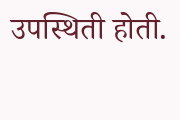उपस्थिती होती.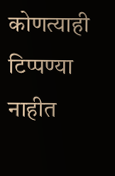कोणत्याही टिप्पण्‍या नाहीत